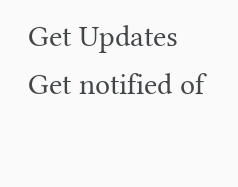Get Updates
Get notified of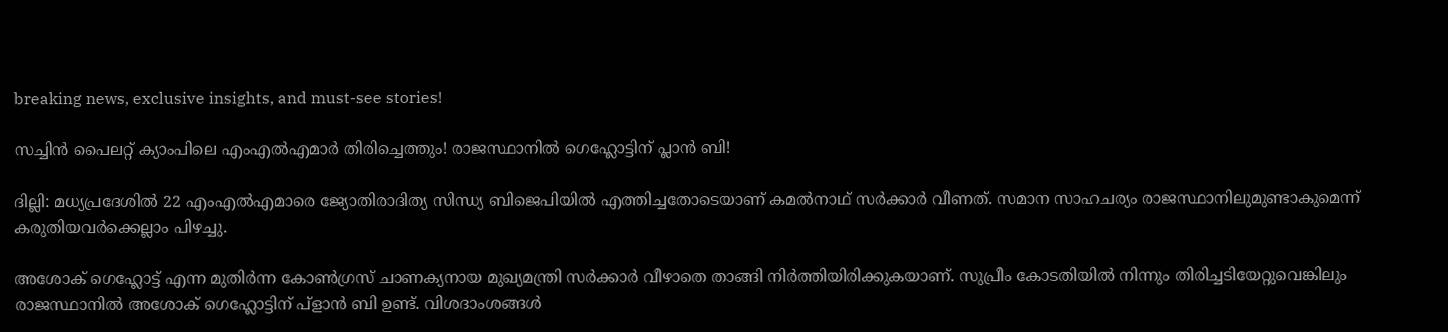breaking news, exclusive insights, and must-see stories!

സച്ചിൻ പൈലറ്റ് ക്യാംപിലെ എംഎൽഎമാർ തിരിച്ചെത്തും! രാജസ്ഥാനിൽ ഗെഹ്ലോട്ടിന് പ്ലാൻ ബി!

ദില്ലി: മധ്യപ്രദേശില്‍ 22 എംഎല്‍എമാരെ ജ്യോതിരാദിത്യ സിന്ധ്യ ബിജെപിയില്‍ എത്തിച്ചതോടെയാണ് കമല്‍നാഥ് സര്‍ക്കാര്‍ വീണത്. സമാന സാഹചര്യം രാജസ്ഥാനിലുമുണ്ടാകുമെന്ന് കരുതിയവര്‍ക്കെല്ലാം പിഴച്ചു.

അശോക് ഗെഹ്ലോട്ട് എന്ന മുതിര്‍ന്ന കോണ്‍ഗ്രസ് ചാണക്യനായ മുഖ്യമന്ത്രി സര്‍ക്കാര്‍ വീഴാതെ താങ്ങി നിര്‍ത്തിയിരിക്കുകയാണ്. സുപ്രീം കോടതിയില്‍ നിന്നും തിരിച്ചടിയേറ്റുവെങ്കിലും രാജസ്ഥാനില്‍ അശോക് ഗെഹ്ലോട്ടിന് പ്‌ളാന്‍ ബി ഉണ്ട്. വിശദാംശങ്ങള്‍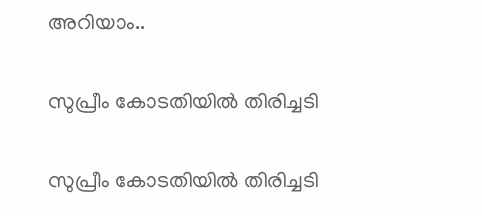അറിയാം..

സുപ്രീം കോടതിയിൽ തിരിച്ചടി

സുപ്രീം കോടതിയിൽ തിരിച്ചടി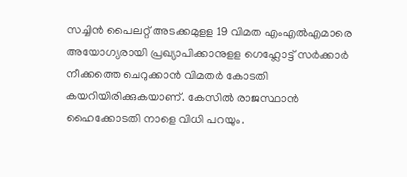സച്ചിന്‍ പൈലറ്റ് അടക്കമുളള 19 വിമത എംഎല്‍എമാരെ അയോഗ്യരായി പ്രഖ്യാപിക്കാനുളള ഗെഹ്ലോട്ട് സര്‍ക്കാര്‍ നീക്കത്തെ ചെറുക്കാന്‍ വിമതര്‍ കോടതി കയറിയിരിക്കുകയാണ്. കേസില്‍ രാജസ്ഥാന്‍ ഹൈക്കോടതി നാളെ വിധി പറയും.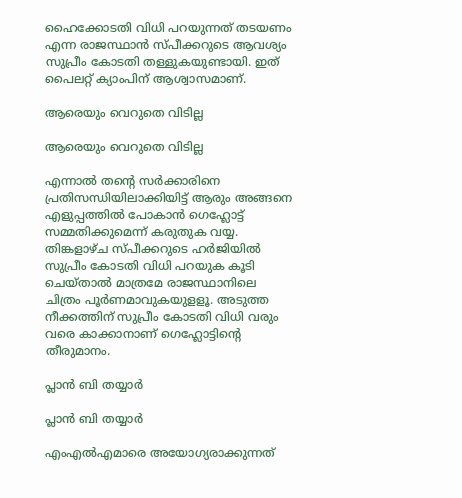ഹൈക്കോടതി വിധി പറയുന്നത് തടയണം എന്ന രാജസ്ഥാന്‍ സ്പീക്കറുടെ ആവശ്യം സുപ്രീം കോടതി തള്ളുകയുണ്ടായി. ഇത് പൈലറ്റ് ക്യാംപിന് ആശ്വാസമാണ്.

ആരെയും വെറുതെ വിടില്ല

ആരെയും വെറുതെ വിടില്ല

എന്നാല്‍ തന്റെ സര്‍ക്കാരിനെ പ്രതിസന്ധിയിലാക്കിയിട്ട് ആരും അങ്ങനെ എളുപ്പത്തില്‍ പോകാന്‍ ഗെഹ്ലോട്ട് സമ്മതിക്കുമെന്ന് കരുതുക വയ്യ. തിങ്കളാഴ്ച സ്പീക്കറുടെ ഹര്‍ജിയില്‍ സുപ്രീം കോടതി വിധി പറയുക കൂടി ചെയ്താല്‍ മാത്രമേ രാജസ്ഥാനിലെ ചിത്രം പൂര്‍ണമാവുകയുളളൂ. അടുത്ത നീക്കത്തിന് സുപ്രീം കോടതി വിധി വരും വരെ കാക്കാനാണ് ഗെഹ്ലോട്ടിന്റെ തീരുമാനം.

പ്ലാന്‍ ബി തയ്യാർ

പ്ലാന്‍ ബി തയ്യാർ

എംഎല്‍എമാരെ അയോഗ്യരാക്കുന്നത്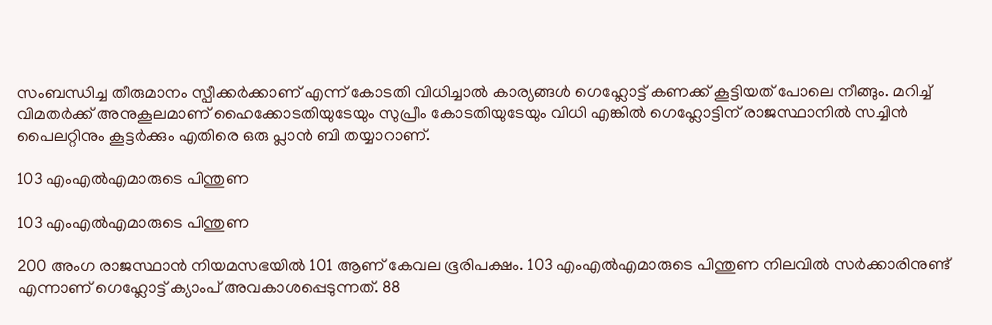സംബന്ധിച്ച തീരുമാനം സ്പീക്കര്‍ക്കാണ് എന്ന് കോടതി വിധിച്ചാല്‍ കാര്യങ്ങള്‍ ഗെഹ്ലോട്ട് കണക്ക് കൂട്ടിയത് പോലെ നീങ്ങും. മറിച്ച് വിമതര്‍ക്ക് അനുകൂലമാണ് ഹൈക്കോടതിയുടേയും സുപ്രീം കോടതിയുടേയും വിധി എങ്കില്‍ ഗെഹ്ലോട്ടിന് രാജസ്ഥാനില്‍ സച്ചിന്‍ പൈലറ്റിനും കൂട്ടര്‍ക്കും എതിരെ ഒരു പ്ലാന്‍ ബി തയ്യാറാണ്.

103 എംഎല്‍എമാരുടെ പിന്തുണ

103 എംഎല്‍എമാരുടെ പിന്തുണ

200 അംഗ രാജസ്ഥാന്‍ നിയമസഭയില്‍ 101 ആണ് കേവല ഭൂരിപക്ഷം. 103 എംഎല്‍എമാരുടെ പിന്തുണ നിലവില്‍ സര്‍ക്കാരിനുണ്ട് എന്നാണ് ഗെഹ്ലോട്ട് ക്യാംപ് അവകാശപ്പെടുന്നത്. 88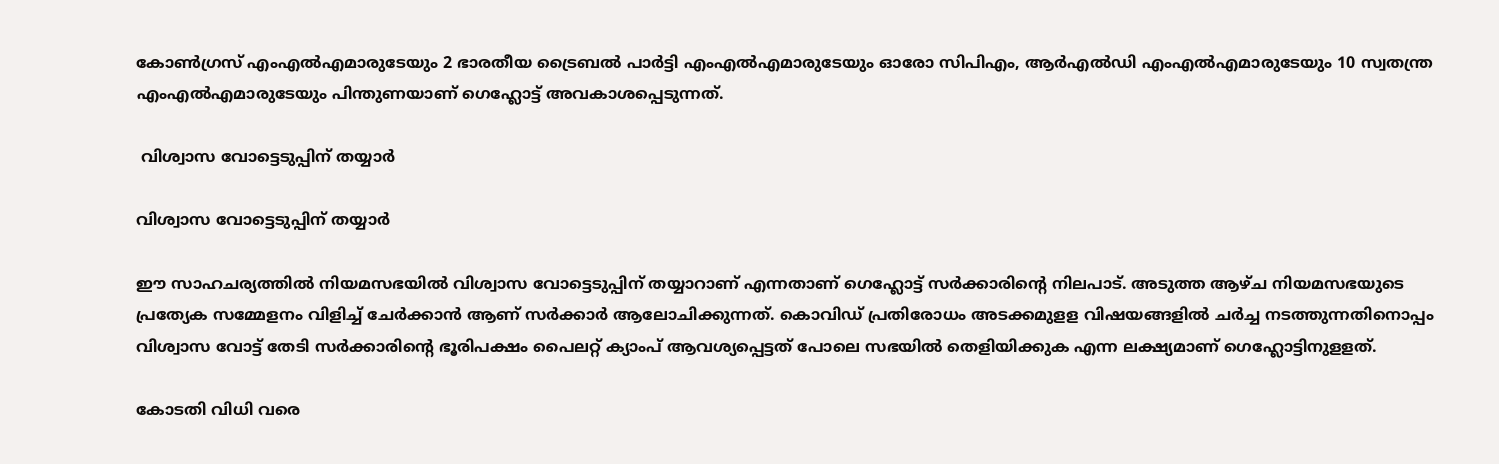കോണ്‍ഗ്രസ് എംഎല്‍എമാരുടേയും 2 ഭാരതീയ ട്രൈബല്‍ പാര്‍ട്ടി എംഎല്‍എമാരുടേയും ഓരോ സിപിഎം, ആര്‍എല്‍ഡി എംഎല്‍എമാരുടേയും 10 സ്വതന്ത്ര എംഎല്‍എമാരുടേയും പിന്തുണയാണ് ഗെഹ്ലോട്ട് അവകാശപ്പെടുന്നത്.

 വിശ്വാസ വോട്ടെടുപ്പിന് തയ്യാർ

വിശ്വാസ വോട്ടെടുപ്പിന് തയ്യാർ

ഈ സാഹചര്യത്തില്‍ നിയമസഭയില്‍ വിശ്വാസ വോട്ടെടുപ്പിന് തയ്യാറാണ് എന്നതാണ് ഗെഹ്ലോട്ട് സര്‍ക്കാരിന്റെ നിലപാട്. അടുത്ത ആഴ്ച നിയമസഭയുടെ പ്രത്യേക സമ്മേളനം വിളിച്ച് ചേര്‍ക്കാന്‍ ആണ് സര്‍ക്കാര്‍ ആലോചിക്കുന്നത്. കൊവിഡ് പ്രതിരോധം അടക്കമുളള വിഷയങ്ങളില്‍ ചര്‍ച്ച നടത്തുന്നതിനൊപ്പം വിശ്വാസ വോട്ട് തേടി സര്‍ക്കാരിന്റെ ഭൂരിപക്ഷം പൈലറ്റ് ക്യാംപ് ആവശ്യപ്പെട്ടത് പോലെ സഭയില്‍ തെളിയിക്കുക എന്ന ലക്ഷ്യമാണ് ഗെഹ്ലോട്ടിനുളളത്.

കോടതി വിധി വരെ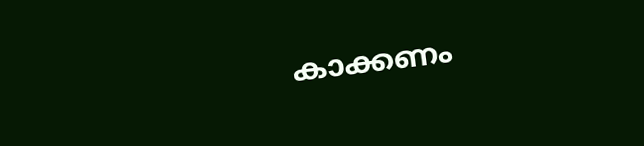കാക്കണം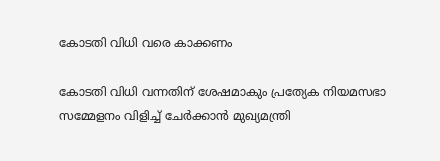കോടതി വിധി വരെ കാക്കണം

കോടതി വിധി വന്നതിന് ശേഷമാകും പ്രത്യേക നിയമസഭാ സമ്മേളനം വിളിച്ച് ചേര്‍ക്കാന്‍ മുഖ്യമന്ത്രി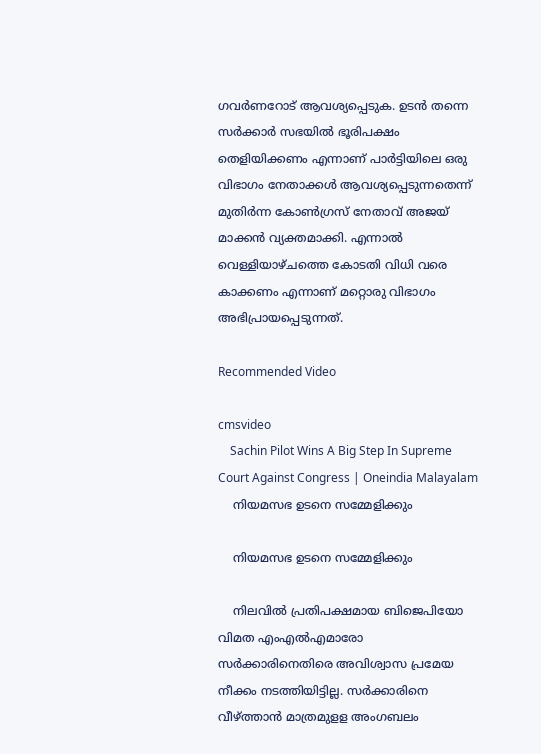ഗവര്‍ണറോട് ആവശ്യപ്പെടുക. ഉടന്‍ തന്നെ സര്‍ക്കാര്‍ സഭയില്‍ ഭൂരിപക്ഷം തെളിയിക്കണം എന്നാണ് പാര്‍ട്ടിയിലെ ഒരു വിഭാഗം നേതാക്കള്‍ ആവശ്യപ്പെടുന്നതെന്ന് മുതിര്‍ന്ന കോണ്‍ഗ്രസ് നേതാവ് അജയ് മാക്കന്‍ വ്യക്തമാക്കി. എന്നാല്‍ വെള്ളിയാഴ്ചത്തെ കോടതി വിധി വരെ കാക്കണം എന്നാണ് മറ്റൊരു വിഭാഗം അഭിപ്രായപ്പെടുന്നത്.

Recommended Video

cmsvideo
    Sachin Pilot Wins A Big Step In Supreme Court Against Congress | Oneindia Malayalam
    നിയമസഭ ഉടനെ സമ്മേളിക്കും

    നിയമസഭ ഉടനെ സമ്മേളിക്കും

    നിലവില്‍ പ്രതിപക്ഷമായ ബിജെപിയോ വിമത എംഎല്‍എമാരോ സര്‍ക്കാരിനെതിരെ അവിശ്വാസ പ്രമേയ നീക്കം നടത്തിയിട്ടില്ല. സര്‍ക്കാരിനെ വീഴ്ത്താന്‍ മാത്രമുളള അംഗബലം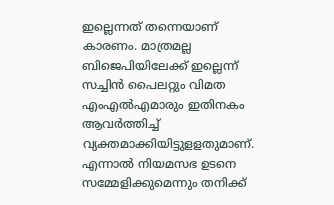ഇല്ലെന്നത് തന്നെയാണ് കാരണം. മാത്രമല്ല ബിജെപിയിലേക്ക് ഇല്ലെന്ന് സച്ചിന്‍ പൈലറ്റും വിമത എംഎല്‍എമാരും ഇതിനകം ആവര്‍ത്തിച്ച് വ്യക്തമാക്കിയിട്ടുളളതുമാണ്. എന്നാല്‍ നിയമസഭ ഉടനെ സമ്മേളിക്കുമെന്നും തനിക്ക്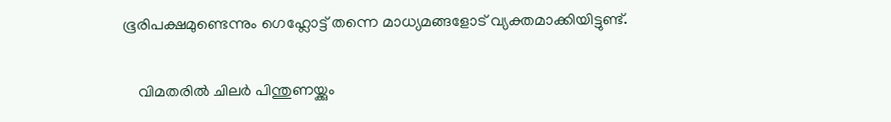ഭൂരിപക്ഷമുണ്ടെന്നും ഗെഹ്ലോട്ട് തന്നെ മാധ്യമങ്ങളോട് വ്യക്തമാക്കിയിട്ടുണ്ട്.

    വിമതരിൽ ചിലർ പിന്തുണയ്ക്കും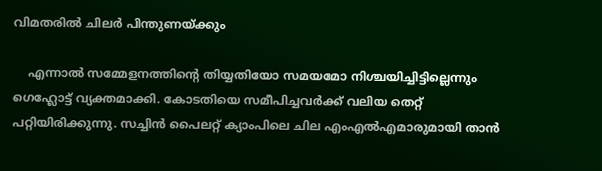വിമതരിൽ ചിലർ പിന്തുണയ്ക്കും

    എന്നാല്‍ സമ്മേളനത്തിന്റെ തിയ്യതിയോ സമയമോ നിശ്ചയിച്ചിട്ടില്ലെന്നും ഗെഹ്ലോട്ട് വ്യക്തമാക്കി. കോടതിയെ സമീപിച്ചവര്‍ക്ക് വലിയ തെറ്റ് പറ്റിയിരിക്കുന്നു. സച്ചിന്‍ പൈലറ്റ് ക്യാംപിലെ ചില എംഎല്‍എമാരുമായി താന്‍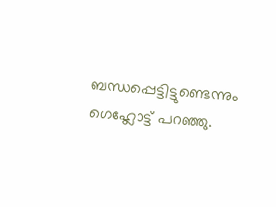ബന്ധപ്പെട്ടിട്ടുണ്ടെന്നും ഗെഹ്ലോട്ട് പറഞ്ഞു.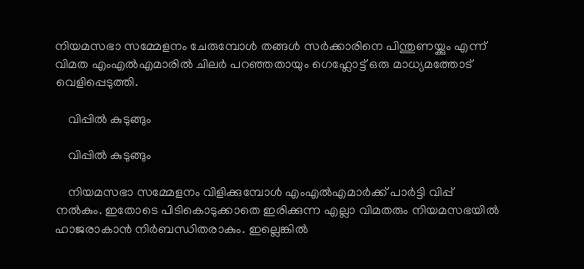നിയമസഭാ സമ്മേളനം ചേരുമ്പോള്‍ തങ്ങള്‍ സര്‍ക്കാരിനെ പിന്തുണയ്ക്കും എന്ന് വിമത എംഎല്‍എമാരില്‍ ചിലര്‍ പറഞ്ഞതായും ഗെഹ്ലോട്ട് ഒരു മാധ്യമത്തോട് വെളിപ്പെടുത്തി.

    വിപ്പിൽ കുടുങ്ങും

    വിപ്പിൽ കുടുങ്ങും

    നിയമസഭാ സമ്മേളനം വിളിക്കുമ്പോള്‍ എംഎല്‍എമാര്‍ക്ക് പാര്‍ട്ടി വിപ്പ് നല്‍കും. ഇതോടെ പിടികൊടുക്കാതെ ഇരിക്കുന്ന എല്ലാ വിമതരും നിയമസഭയില്‍ ഹാജരാകാന്‍ നിര്‍ബന്ധിതരാകും. ഇല്ലെങ്കില്‍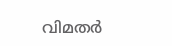വിമതര്‍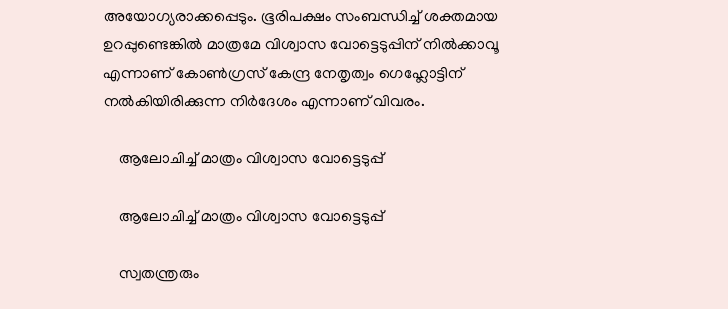അയോഗ്യരാക്കപ്പെടും. ഭൂരിപക്ഷം സംബന്ധിച്ച് ശക്തമായ ഉറപ്പുണ്ടെങ്കില്‍ മാത്രമേ വിശ്വാസ വോട്ടെടുപ്പിന് നില്‍ക്കാവൂ എന്നാണ് കോണ്‍ഗ്രസ് കേന്ദ്ര നേതൃത്വം ഗെഹ്ലോട്ടിന് നല്‍കിയിരിക്കുന്ന നിര്‍ദേശം എന്നാണ് വിവരം.

    ആലോചിച്ച് മാത്രം വിശ്വാസ വോട്ടെടുപ്പ്

    ആലോചിച്ച് മാത്രം വിശ്വാസ വോട്ടെടുപ്പ്

    സ്വതന്ത്രരും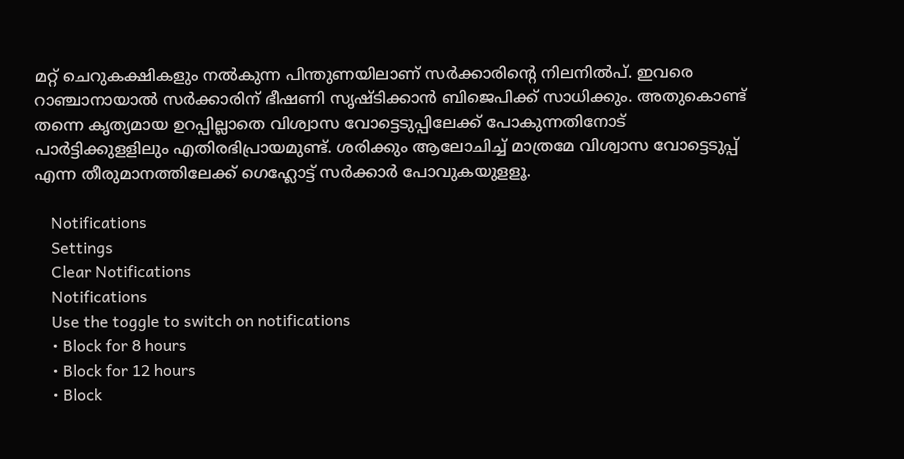മറ്റ് ചെറുകക്ഷികളും നല്‍കുന്ന പിന്തുണയിലാണ് സര്‍ക്കാരിന്റെ നിലനില്‍പ്. ഇവരെ റാഞ്ചാനായാല്‍ സര്‍ക്കാരിന് ഭീഷണി സൃഷ്ടിക്കാന്‍ ബിജെപിക്ക് സാധിക്കും. അതുകൊണ്ട് തന്നെ കൃത്യമായ ഉറപ്പില്ലാതെ വിശ്വാസ വോട്ടെടുപ്പിലേക്ക് പോകുന്നതിനോട് പാര്‍ട്ടിക്കുളളിലും എതിരഭിപ്രായമുണ്ട്. ശരിക്കും ആലോചിച്ച് മാത്രമേ വിശ്വാസ വോട്ടെടുപ്പ് എന്ന തീരുമാനത്തിലേക്ക് ഗെഹ്ലോട്ട് സര്‍ക്കാര്‍ പോവുകയുളളൂ.

    Notifications
    Settings
    Clear Notifications
    Notifications
    Use the toggle to switch on notifications
    • Block for 8 hours
    • Block for 12 hours
    • Block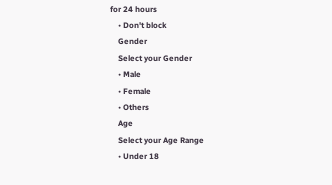for 24 hours
    • Don't block
    Gender
    Select your Gender
    • Male
    • Female
    • Others
    Age
    Select your Age Range
    • Under 18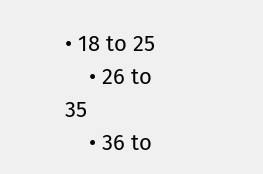• 18 to 25
    • 26 to 35
    • 36 to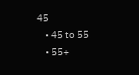45
    • 45 to 55
    • 55+